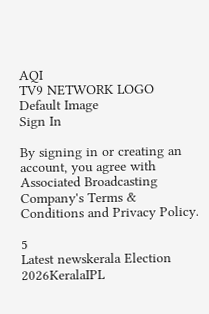AQI
TV9 NETWORK LOGO
Default Image
Sign In

By signing in or creating an account, you agree with Associated Broadcasting Company's Terms & Conditions and Privacy Policy.

5
Latest newskerala Election 2026KeralaIPL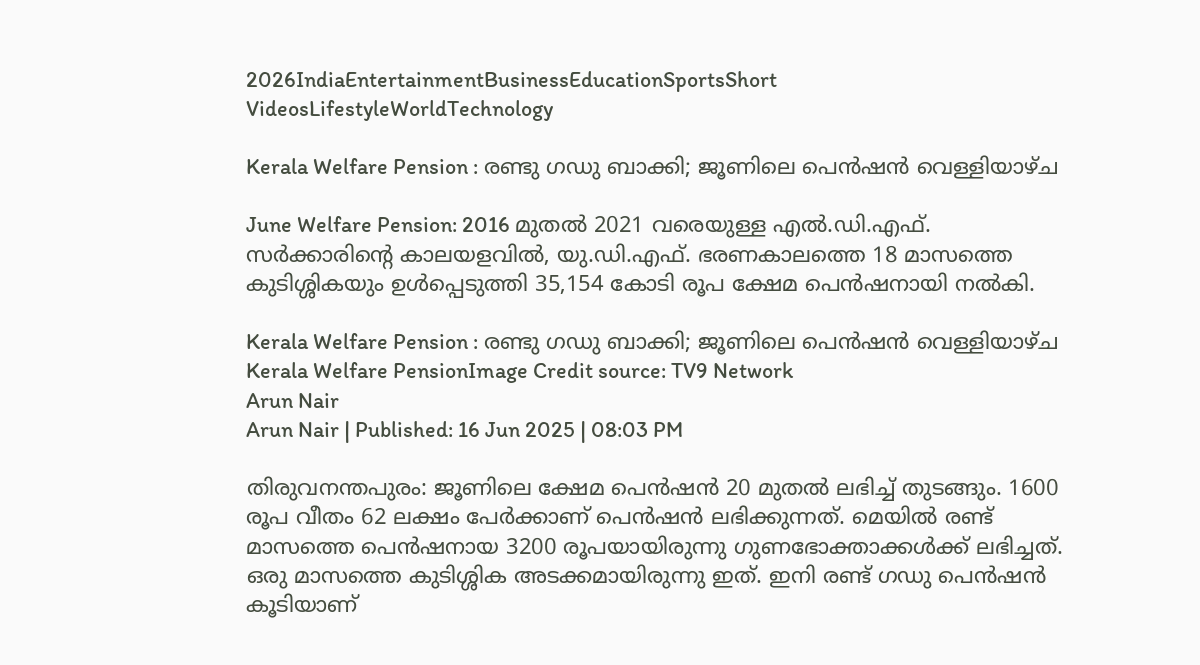2026IndiaEntertainmentBusinessEducationSportsShort VideosLifestyleWorldTechnology

Kerala Welfare Pension : രണ്ടു ഗഡു ബാക്കി; ജൂണിലെ പെൻഷൻ വെള്ളിയാഴ്ച

June Welfare Pension: 2016 മുതൽ 2021 വരെയുള്ള എൽ.ഡി.എഫ്. സർക്കാരിന്റെ കാലയളവിൽ, യു.ഡി.എഫ്. ഭരണകാലത്തെ 18 മാസത്തെ കുടിശ്ശികയും ഉൾപ്പെടുത്തി 35,154 കോടി രൂപ ക്ഷേമ പെൻഷനായി നൽകി.

Kerala Welfare Pension : രണ്ടു ഗഡു ബാക്കി; ജൂണിലെ പെൻഷൻ വെള്ളിയാഴ്ച
Kerala Welfare PensionImage Credit source: TV9 Network
Arun Nair
Arun Nair | Published: 16 Jun 2025 | 08:03 PM

തിരുവനന്തപുരം: ജൂണിലെ ക്ഷേമ പെൻഷൻ 20 മുതൽ ലഭിച്ച് തുടങ്ങും. 1600 രൂപ വീതം 62 ലക്ഷം പേർക്കാണ് പെൻഷൻ ലഭിക്കുന്നത്. മെയിൽ രണ്ട് മാസത്തെ പെൻഷനായ 3200 രൂപയായിരുന്നു ഗുണഭോക്താക്കൾക്ക് ലഭിച്ചത്. ഒരു മാസത്തെ കുടിശ്ശിക അടക്കമായിരുന്നു ഇത്. ഇനി രണ്ട് ഗഡു പെൻഷൻ കൂടിയാണ്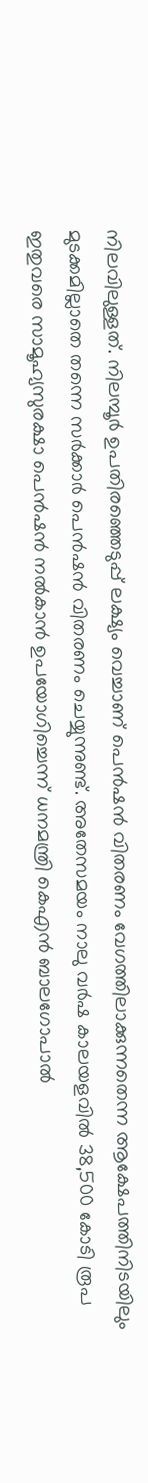നിലവിലുള്ളത്. നിലമ്പൂർ ഉപതിരഞ്ഞെടുപ്പ് ലക്ഷ്യം വെച്ചാണ് പെൻഷൻ വിതരണം വേഗത്തിലാക്കുന്നതെന്ന ആക്ഷേപത്തിനിടയിലും മുടക്കമില്ലാതെ തന്നെ സർക്കാർ പെൻഷൻ വിതരണം ചെയ്യുന്നുണ്ട്. അതേസമയം നാലു വര്‍ഷ കാലയളവില്‍ 38,500 കോടി രൂപ ഇതുവരെ സാമൂഹ്യസുരക്ഷാ പെൻഷൻ നൽകാൻ ഉപയോഗിച്ചെന്ന് ധനമന്ത്രി കെഎൻ ബാലഗോപാൽ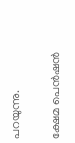പറയുന്നു.

ക്ഷേമ പെൻഷൻ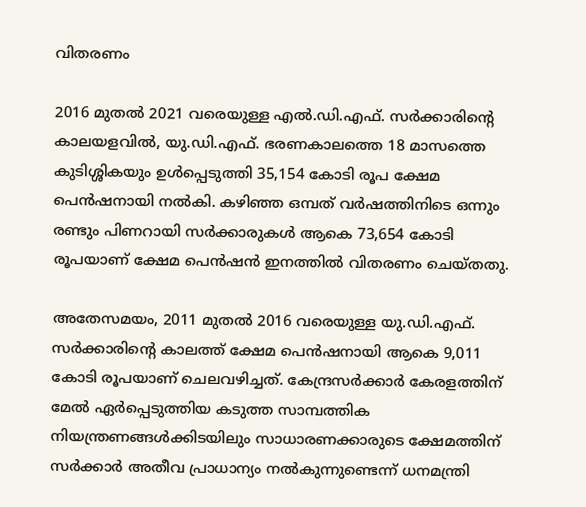വിതരണം

2016 മുതൽ 2021 വരെയുള്ള എൽ.ഡി.എഫ്. സർക്കാരിന്റെ കാലയളവിൽ, യു.ഡി.എഫ്. ഭരണകാലത്തെ 18 മാസത്തെ കുടിശ്ശികയും ഉൾപ്പെടുത്തി 35,154 കോടി രൂപ ക്ഷേമ പെൻഷനായി നൽകി. കഴിഞ്ഞ ഒമ്പത് വർഷത്തിനിടെ ഒന്നും രണ്ടും പിണറായി സർക്കാരുകൾ ആകെ 73,654 കോടി രൂപയാണ് ക്ഷേമ പെൻഷൻ ഇനത്തിൽ വിതരണം ചെയ്തതു.

അതേസമയം, 2011 മുതൽ 2016 വരെയുള്ള യു.ഡി.എഫ്. സർക്കാരിന്റെ കാലത്ത് ക്ഷേമ പെൻഷനായി ആകെ 9,011 കോടി രൂപയാണ് ചെലവഴിച്ചത്. കേന്ദ്രസർക്കാർ കേരളത്തിന് മേൽ ഏർപ്പെടുത്തിയ കടുത്ത സാമ്പത്തിക നിയന്ത്രണങ്ങൾക്കിടയിലും സാധാരണക്കാരുടെ ക്ഷേമത്തിന് സർക്കാർ അതീവ പ്രാധാന്യം നൽകുന്നുണ്ടെന്ന് ധനമന്ത്രി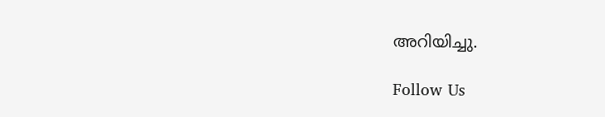അറിയിച്ചു.

Follow Us